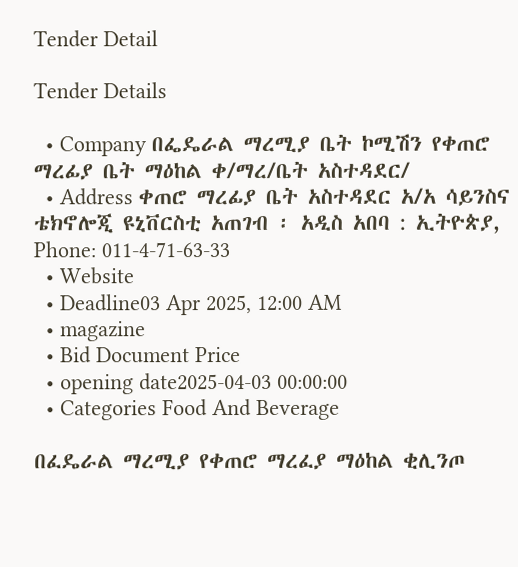Tender Detail

Tender Details

  • Company በፌዴራል ማረሚያ ቤት ኮሚሽን የቀጠሮ ማረፊያ ቤት ማዕከል ቀ/ማረ/ቤት አስተዳደር/
  • Address ቀጠሮ ማረፊያ ቤት አስተዳደር አ/አ ሳይንስና ቴክኖሎጂ ዩኒቨርስቲ አጠገብ ፡ አዲስ አበባ : ኢትዮጵያ, Phone: 011-4-71-63-33
  • Website
  • Deadline03 Apr 2025, 12:00 AM
  • magazine
  • Bid Document Price
  • opening date2025-04-03 00:00:00
  • Categories Food And Beverage

በፈዴራል ማረሚያ የቀጠሮ ማረፈያ ማዕከል ቂሊንጦ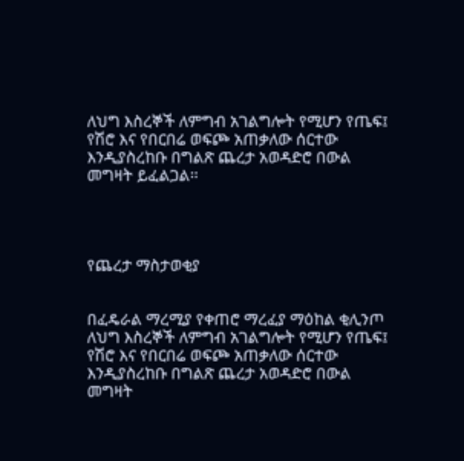ለህግ እስረኞች ለምግብ አገልግሎት የሚሆን የጤፍ፤ የሽሮ እና የበርበሬ ወፍጮ አጠቃለው ሰርተው እንዲያስረከቡ በግልጽ ጨረታ አወዳድሮ በውል መግዛት ይፈልጋል፡፡




የጨረታ ማስታወቂያ


በፈዴራል ማረሚያ የቀጠሮ ማረፈያ ማዕከል ቂሊንጦ ለህግ እስረኞች ለምግብ አገልግሎት የሚሆን የጤፍ፤ የሽሮ እና የበርበሬ ወፍጮ አጠቃለው ሰርተው እንዲያስረከቡ በግልጽ ጨረታ አወዳድሮ በውል መግዛት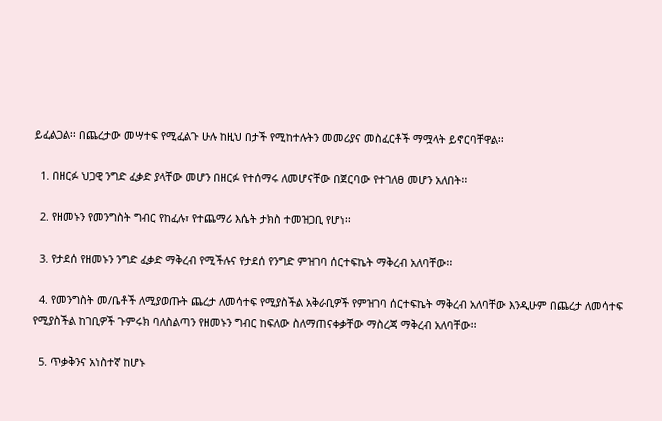ይፈልጋል፡፡ በጨረታው መሣተፍ የሚፈልጉ ሁሉ ከዚህ በታች የሚከተሉትን መመሪያና መስፈርቶች ማሟላት ይኖርባቸዋል፡፡

  1. በዘርፉ ህጋዊ ንግድ ፈቃድ ያላቸው መሆን በዘርፉ የተሰማሩ ለመሆናቸው በጀርባው የተገለፀ መሆን አለበት፡፡

  2. የዘመኑን የመንግስት ግብር የከፈሉ፣ የተጨማሪ እሴት ታክስ ተመዝጋቢ የሆነ፡፡

  3. የታደሰ የዘመኑን ንግድ ፈቃድ ማቅረብ የሚችሉና የታደሰ የንግድ ምዝገባ ሰርተፍኬት ማቅረብ አለባቸው፡፡

  4. የመንግስት መ/ቤቶች ለሚያወጡት ጨረታ ለመሳተፍ የሚያስችል አቅራቢዎች የምዝገባ ሰርተፍኬት ማቅረብ አለባቸው እንዲሁም በጨረታ ለመሳተፍ የሚያስችል ከገቢዎች ጉምሩክ ባለስልጣን የዘመኑን ግብር ከፍለው ስለማጠናቀቃቸው ማስረጃ ማቅረብ አለባቸው፡፡

  5. ጥቃቅንና አነስተኛ ከሆኑ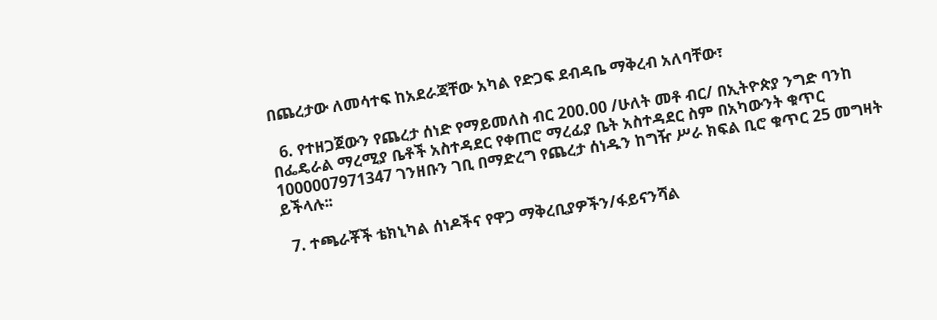በጨረታው ለመሳተፍ ከአደራጃቸው አካል የድጋፍ ደብዳቤ ማቅረብ አለባቸው፣

  6. የተዘጋጀውን የጨረታ ሰነድ የማይመለስ ብር 200.00 /ሁለት መቶ ብር/ በኢትዮጵያ ንግድ ባንከ በፌዴራል ማረሚያ ቤቶች አስተዳደር የቀጠሮ ማረፊያ ቤት አስተዳደር ስም በአካውንት ቁጥር 1000007971347 ገንዘቡን ገቢ በማድረግ የጨረታ ሰነዱን ከግዥ ሥራ ክፍል ቢሮ ቁጥር 25 መግዛት ይችላሉ፡፡

  7. ተጫራቾች ቴክኒካል ሰነዶችና የዋጋ ማቅረቢያዎችን/ፋይናንሻል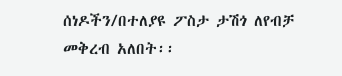ሰነዶችን/በተለያዩ ፖስታ ታሽጎ ለየብቻ መቅረብ አለበት፡፡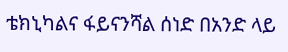ቴክኒካልና ፋይናንሻል ሰነድ በአንድ ላይ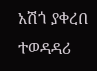አሽጎ ያቀረበ ተወዳዳሪ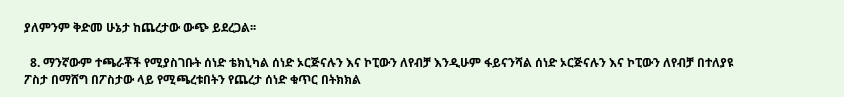ያለምንም ቅድመ ሁኔታ ከጨረታው ውጭ ይደረጋል፡፡

  8. ማንኛውም ተጫራቾች የሚያስገቡት ሰነድ ቴክኒካል ሰነድ ኦርጅናሉን እና ኮፒውን ለየብቻ እንዲሁም ፋይናንሻል ሰነድ ኦርጅናሉን እና ኮፒውን ለየብቻ በተለያዩ ፖስታ በማሸግ በፖስታው ላይ የሚጫረቱበትን የጨረታ ሰነድ ቁጥር በትክክል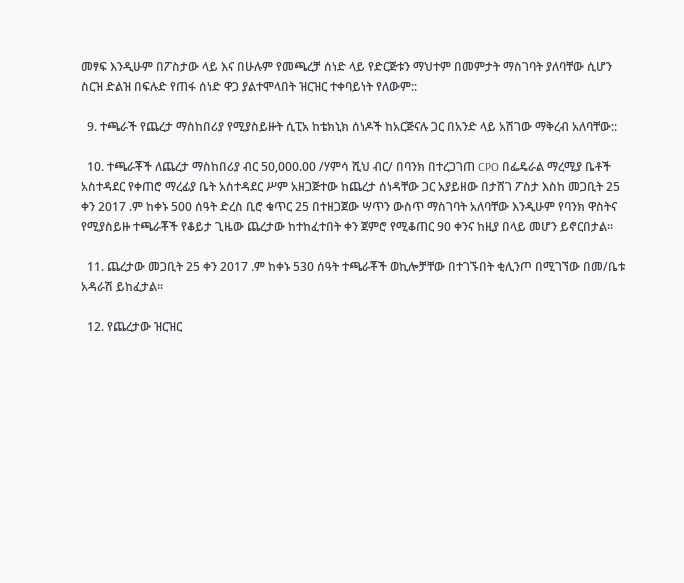መፃፍ እንዲሁም በፖስታው ላይ እና በሁሉም የመጫረቻ ሰነድ ላይ የድርጅቱን ማህተም በመምታት ማስገባት ያለባቸው ሲሆን ስርዝ ድልዝ በፍሉድ የጠፋ ሰነድ ዋጋ ያልተሞላበት ዝርዝር ተቀባይነት የለውም::

  9. ተጫራች የጨረታ ማስከበሪያ የሚያስይዙት ሲፒአ ከቴክኒክ ሰነዶች ከአርጅናሉ ጋር በአንድ ላይ አሽገው ማቅረብ አለባቸው::

  10. ተጫራቾች ለጨረታ ማስከበሪያ ብር 50,000.00 /ሃምሳ ሺህ ብር/ በባንክ በተረጋገጠ CPO በፌዴራል ማረሚያ ቤቶች አስተዳደር የቀጠሮ ማረፊያ ቤት አስተዳደር ሥም አዘጋጅተው ከጨረታ ሰነዳቸው ጋር አያይዘው በታሸገ ፖስታ እስከ መጋቢት 25 ቀን 2017 .ም ከቀኑ 500 ሰዓት ድረስ ቢሮ ቁጥር 25 በተዘጋጀው ሣጥን ውስጥ ማስገባት አለባቸው እንዲሁም የባንክ ዋስትና የሚያስይዙ ተጫራቾች የቆይታ ጊዜው ጨረታው ከተከፈተበት ቀን ጀምሮ የሚቆጠር 90 ቀንና ከዚያ በላይ መሆን ይኖርበታል፡፡

  11. ጨረታው መጋቢት 25 ቀን 2017 .ም ከቀኑ 530 ሰዓት ተጫራቾች ወኪሎቻቸው በተገኙበት ቂሊንጦ በሚገኘው በመ/ቤቱ አዳራሽ ይከፈታል፡፡

  12. የጨረታው ዝርዝር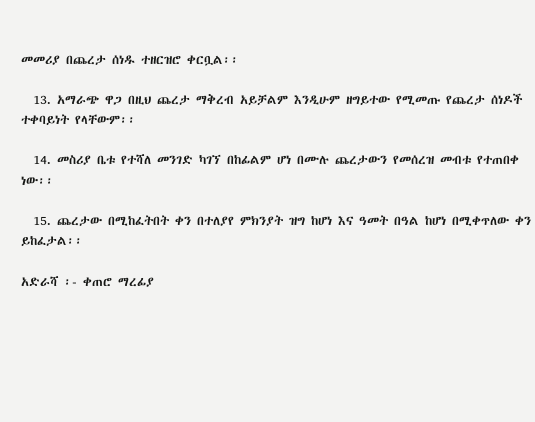መመሪያ በጨረታ ሰነዱ ተዘርዝሮ ቀርቧል፡፡

  13. አማራጭ ዋጋ በዚህ ጨረታ ማቅረብ አይቻልም እንዲሁም ዘግይተው የሚመጡ የጨረታ ሰነዶች ተቀባይነት የላቸውም፡፡

  14. መስሪያ ቤቱ የተሻለ መንገድ ካገኘ በከፊልም ሆነ በሙሉ ጨረታውን የመሰረዝ መብቱ የተጠበቀ ነው፡፡

  15. ጨረታው በሚከፈትበት ቀን በተለያየ ምክንያት ዝግ ከሆነ እና ዓመት በዓል ከሆነ በሚቀጥለው ቀን ይከፈታል፡፡

አድራሻ ፡- ቀጠሮ ማረፊያ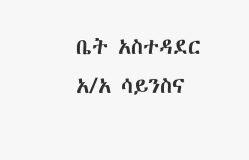ቤት አስተዳደር አ/አ ሳይንስና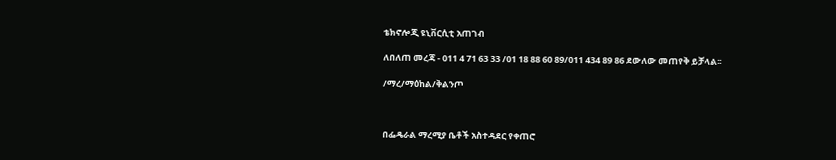ቴክኖሎጂ ዩኒቨርሲቲ አጠገብ

ለበለጠ መረጃ - 011 4 71 63 33 /01 18 88 60 89/011 434 89 86 ደውለው መጠየቅ ይቻላል፡፡

/ማረ/ማዕከል/ቅልንጦ



በፌዴራል ማረሚያ ቤቶች አስተዳደር የቀጠሮ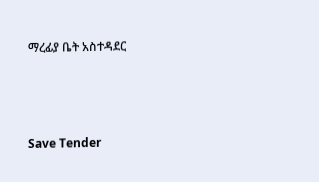ማረፊያ ቤት አስተዳደር



Save Tender